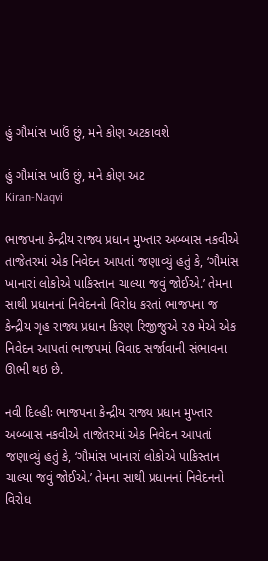હું ગૌમાંસ ખાઉં છું, મને કોણ અટકાવશે

હું ગૌમાંસ ખાઉં છું, મને કોણ અટ
Kiran-Naqvi

ભાજપના કેન્દ્રીય રાજ્ય પ્રધાન મુખ્તાર અબ્બાસ નકવીએ તાજેતરમાં એક નિવેદન આપતાં જણાવ્યું હતું કે, ‘ગૌમાંસ ખાનારાં લોકોએ પાકિસ્તાન ચાલ્યા જવું જોઈએ.’ તેમના સાથી પ્રધાનનાં નિવેદનનો વિરોધ કરતાં ભાજપના જ કેન્દ્રીય ગૃહ રાજ્ય પ્રધાન કિરણ રિજીજુએ ૨૭ મેએ એક નિવેદન આપતાં ભાજપમાં વિવાદ સર્જાવાની સંભાવના ઊભી થઇ છે.

નવી દિલ્હીઃ ભાજપના કેન્દ્રીય રાજ્ય પ્રધાન મુખ્તાર અબ્બાસ નકવીએ તાજેતરમાં એક નિવેદન આપતાં જણાવ્યું હતું કે, ‘ગૌમાંસ ખાનારાં લોકોએ પાકિસ્તાન ચાલ્યા જવું જોઈએ.’ તેમના સાથી પ્રધાનનાં નિવેદનનો વિરોધ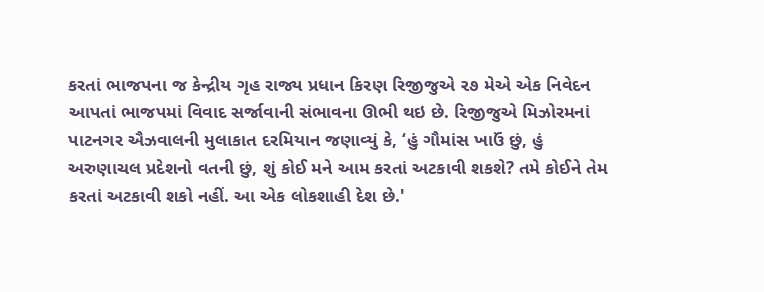કરતાં ભાજપના જ કેન્દ્રીય ગૃહ રાજ્ય પ્રધાન કિરણ રિજીજુએ ૨૭ મેએ એક નિવેદન આપતાં ભાજપમાં વિવાદ સર્જાવાની સંભાવના ઊભી થઇ છે. રિજીજુએ મિઝોરમનાં પાટનગર ઐઝવાલની મુલાકાત દરમિયાન જણાવ્યું કે, ‘હું ગૌમાંસ ખાઉં છું, હું અરુણાચલ પ્રદેશનો વતની છું, શું કોઈ મને આમ કરતાં અટકાવી શકશે? તમે કોઈને તેમ કરતાં અટકાવી શકો નહીં. આ એક લોકશાહી દેશ છે.'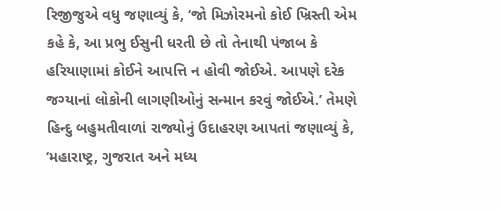રિજીજુએ વધુ જણાવ્યું કે, ‘જો મિઝોરમનો કોઈ ખ્રિસ્તી એમ કહે કે, આ પ્રભુ ઈસુની ધરતી છે તો તેનાથી પંજાબ કે હરિયાણામાં કોઈને આપત્તિ ન હોવી જોઈએ. આપણે દરેક જગ્યાનાં લોકોની લાગણીઓનું સન્માન કરવું જોઈએ.’ તેમણે હિન્દુ બહુમતીવાળાં રાજ્યોનું ઉદાહરણ આપતાં જણાવ્યું કે, ‘મહારાષ્ટ્ર, ગુજરાત અને મધ્ય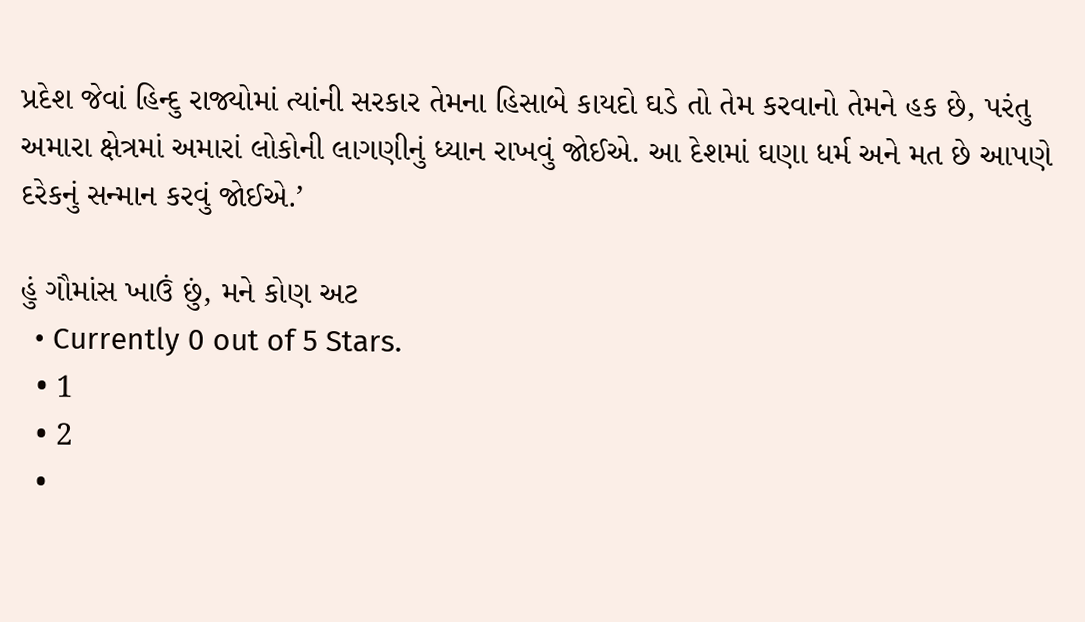પ્રદેશ જેવાં હિન્દુ રાજ્યોમાં ત્યાંની સરકાર તેમના હિસાબે કાયદો ઘડે તો તેમ કરવાનો તેમને હક છે, પરંતુ અમારા ક્ષેત્રમાં અમારાં લોકોની લાગણીનું ધ્યાન રાખવું જોઈએ. આ દેશમાં ઘણા ધર્મ અને મત છે આપણે દરેકનું સન્માન કરવું જોઈએ.’

હું ગૌમાંસ ખાઉં છું, મને કોણ અટ
  • Currently 0 out of 5 Stars.
  • 1
  • 2
  •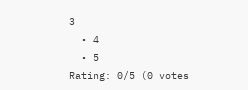3
  • 4
  • 5
Rating: 0/5 (0 votes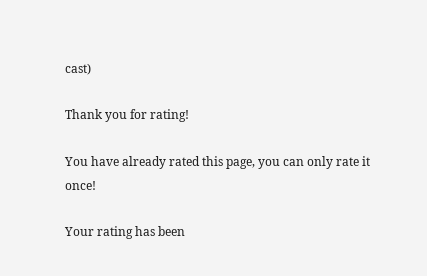cast)

Thank you for rating!

You have already rated this page, you can only rate it once!

Your rating has been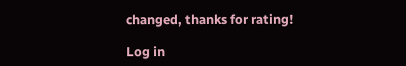changed, thanks for rating!

Log in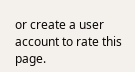or create a user account to rate this page.